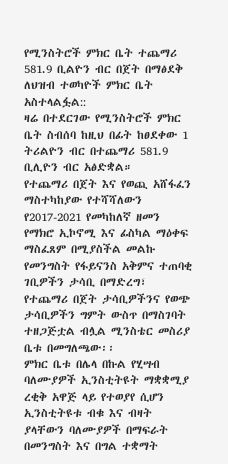የሚንስትሮች ምክር ቤት ተጨማሪ 581.9 ቢልዮን ብር በጀት በማፅደቅ ለህዝብ ተወካዮች ምክር ቤት አስተላልፏል::
ዛሬ በተደርገው የሚንስትሮች ምክር ቤት ስብሰባ ከዚህ በፊት ከፀደቀው 1 ትሪልዮን ብር በተጨማሪ 581.9 ቢሊዮን ብር አፅድቋል።
የተጨማሪ በጀት እና የወጪ አሸፋፈን ማስተካከያው የተሻሻለውን የ2017-2021 የመካከለኛ ዘመን የማክሮ ኢኮኖሚ እና ፊስካል ማዕቀፍ ማስፈጸም በሚያስችል መልኩ የመንግስት የፋይናንስ አቅምና ተጠባቂ ገቢዎችን ታሳቢ በማድረግ፣ የተጨማሪ በጀት ታሳቢዎችንና የወጭ ታሳቢዎችን ግምት ውስጥ በማስገባት ተዘጋጅቷል ብሏል ሚንስቴር መስሪያ ቤቱ በመግለጫው፡፡
ምክር ቤቱ በሌላ በኩል የሂሣብ ባለሙያዎች ኢንስቲትዩት ማቋቋሚያ ረቂቅ አዋጅ ላይ የተወያየ ሲሆን ኢንስቲትዩቱ ብቁ እና ብዛት ያላቸውን ባለሙያዎች በማፍራት በመንግስት እና በግል ተቋማት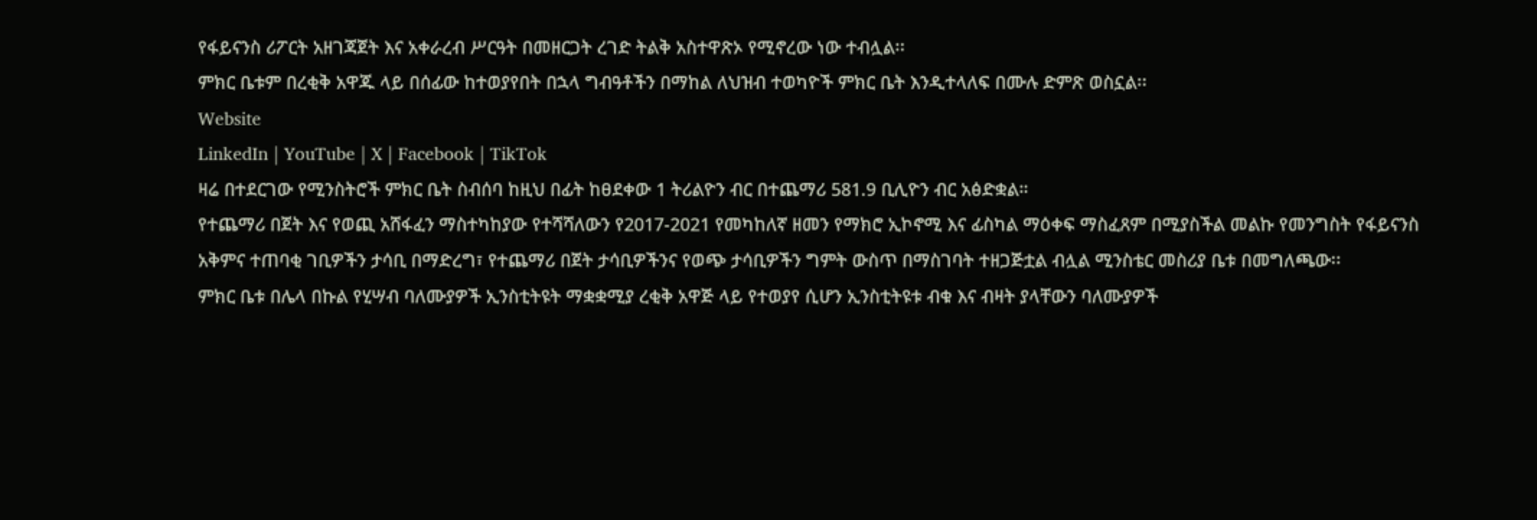የፋይናንስ ሪፖርት አዘገጃጀት እና አቀራረብ ሥርዓት በመዘርጋት ረገድ ትልቅ አስተዋጽኦ የሚኖረው ነው ተብሏል፡፡
ምክር ቤቱም በረቂቅ አዋጁ ላይ በሰፊው ከተወያየበት በኋላ ግብዓቶችን በማከል ለህዝብ ተወካዮች ምክር ቤት እንዲተላለፍ በሙሉ ድምጽ ወስኗል፡፡
Website
LinkedIn | YouTube | X | Facebook | TikTok
ዛሬ በተደርገው የሚንስትሮች ምክር ቤት ስብሰባ ከዚህ በፊት ከፀደቀው 1 ትሪልዮን ብር በተጨማሪ 581.9 ቢሊዮን ብር አፅድቋል።
የተጨማሪ በጀት እና የወጪ አሸፋፈን ማስተካከያው የተሻሻለውን የ2017-2021 የመካከለኛ ዘመን የማክሮ ኢኮኖሚ እና ፊስካል ማዕቀፍ ማስፈጸም በሚያስችል መልኩ የመንግስት የፋይናንስ አቅምና ተጠባቂ ገቢዎችን ታሳቢ በማድረግ፣ የተጨማሪ በጀት ታሳቢዎችንና የወጭ ታሳቢዎችን ግምት ውስጥ በማስገባት ተዘጋጅቷል ብሏል ሚንስቴር መስሪያ ቤቱ በመግለጫው፡፡
ምክር ቤቱ በሌላ በኩል የሂሣብ ባለሙያዎች ኢንስቲትዩት ማቋቋሚያ ረቂቅ አዋጅ ላይ የተወያየ ሲሆን ኢንስቲትዩቱ ብቁ እና ብዛት ያላቸውን ባለሙያዎች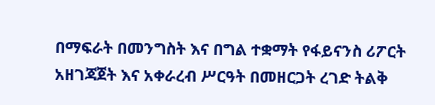በማፍራት በመንግስት እና በግል ተቋማት የፋይናንስ ሪፖርት አዘገጃጀት እና አቀራረብ ሥርዓት በመዘርጋት ረገድ ትልቅ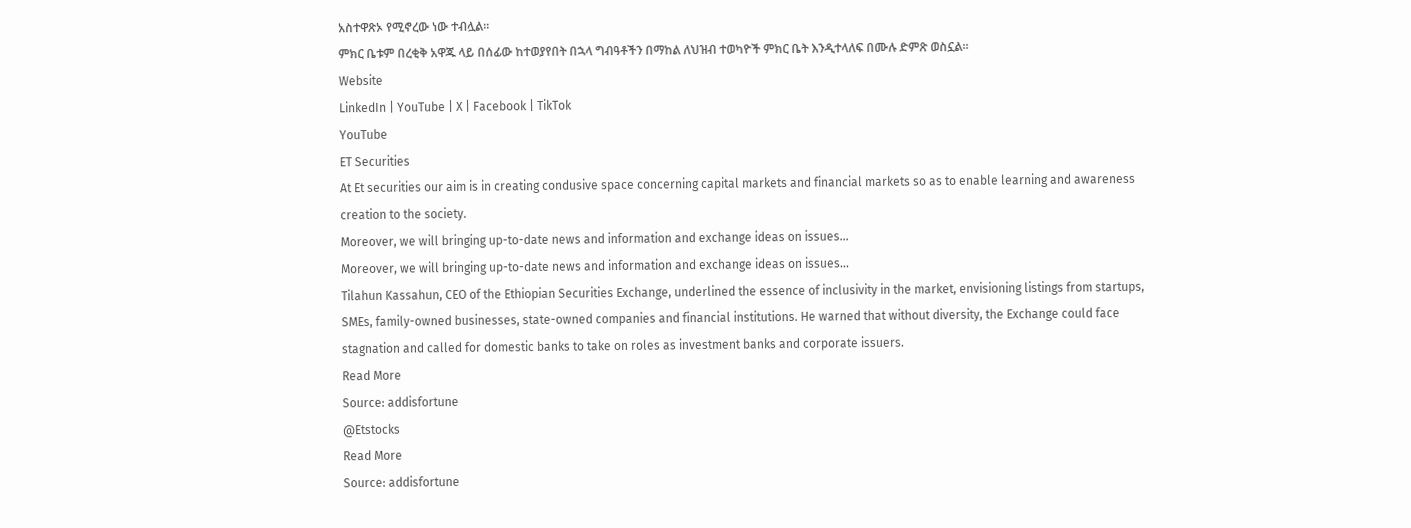አስተዋጽኦ የሚኖረው ነው ተብሏል፡፡
ምክር ቤቱም በረቂቅ አዋጁ ላይ በሰፊው ከተወያየበት በኋላ ግብዓቶችን በማከል ለህዝብ ተወካዮች ምክር ቤት እንዲተላለፍ በሙሉ ድምጽ ወስኗል፡፡
Website
LinkedIn | YouTube | X | Facebook | TikTok
YouTube
ET Securities
At Et securities our aim is in creating condusive space concerning capital markets and financial markets so as to enable learning and awareness creation to the society.
Moreover, we will bringing up-to-date news and information and exchange ideas on issues…
Moreover, we will bringing up-to-date news and information and exchange ideas on issues…
Tilahun Kassahun, CEO of the Ethiopian Securities Exchange, underlined the essence of inclusivity in the market, envisioning listings from startups, SMEs, family-owned businesses, state-owned companies and financial institutions. He warned that without diversity, the Exchange could face stagnation and called for domestic banks to take on roles as investment banks and corporate issuers.
Read More
Source: addisfortune
@Etstocks
Read More
Source: addisfortune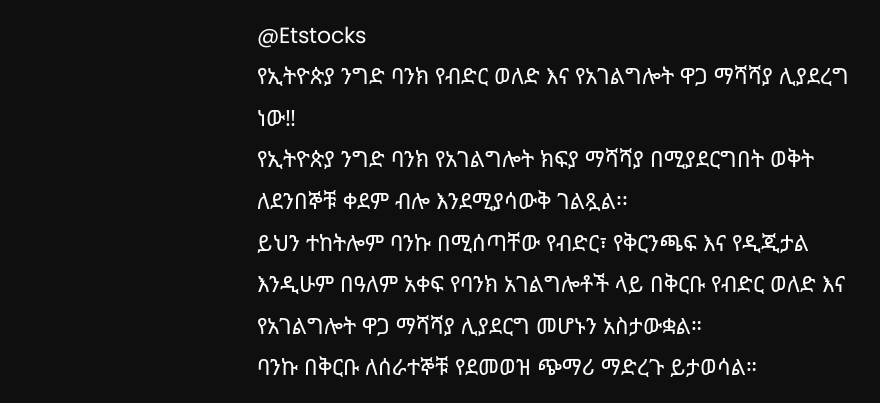@Etstocks
የኢትዮጵያ ንግድ ባንክ የብድር ወለድ እና የአገልግሎት ዋጋ ማሻሻያ ሊያደረግ ነው‼
የኢትዮጵያ ንግድ ባንክ የአገልግሎት ክፍያ ማሻሻያ በሚያደርግበት ወቅት ለደንበኞቹ ቀደም ብሎ እንደሚያሳውቅ ገልጿል፡፡
ይህን ተከትሎም ባንኩ በሚሰጣቸው የብድር፣ የቅርንጫፍ እና የዲጂታል እንዲሁም በዓለም አቀፍ የባንክ አገልግሎቶች ላይ በቅርቡ የብድር ወለድ እና የአገልግሎት ዋጋ ማሻሻያ ሊያደርግ መሆኑን አስታውቋል።
ባንኩ በቅርቡ ለሰራተኞቹ የደመወዝ ጭማሪ ማድረጉ ይታወሳል።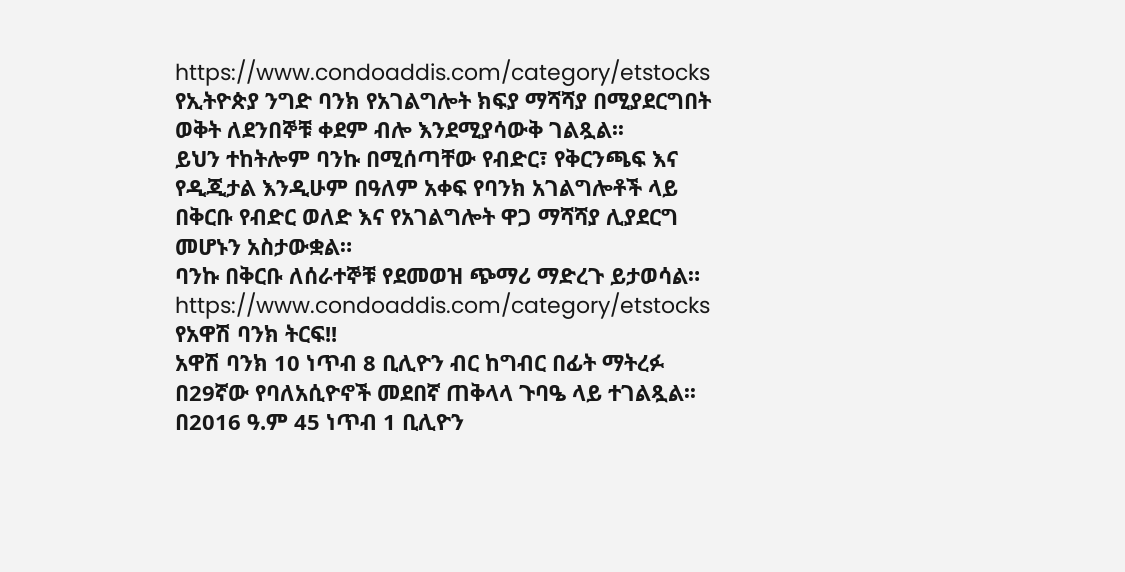https://www.condoaddis.com/category/etstocks
የኢትዮጵያ ንግድ ባንክ የአገልግሎት ክፍያ ማሻሻያ በሚያደርግበት ወቅት ለደንበኞቹ ቀደም ብሎ እንደሚያሳውቅ ገልጿል፡፡
ይህን ተከትሎም ባንኩ በሚሰጣቸው የብድር፣ የቅርንጫፍ እና የዲጂታል እንዲሁም በዓለም አቀፍ የባንክ አገልግሎቶች ላይ በቅርቡ የብድር ወለድ እና የአገልግሎት ዋጋ ማሻሻያ ሊያደርግ መሆኑን አስታውቋል።
ባንኩ በቅርቡ ለሰራተኞቹ የደመወዝ ጭማሪ ማድረጉ ይታወሳል።
https://www.condoaddis.com/category/etstocks
የአዋሽ ባንክ ትርፍ!!
አዋሽ ባንክ 10 ነጥብ 8 ቢሊዮን ብር ከግብር በፊት ማትረፉ በ29ኛው የባለአሲዮኖች መደበኛ ጠቅላላ ጉባዔ ላይ ተገልጿል፡፡
በ2016 ዓ.ም 45 ነጥብ 1 ቢሊዮን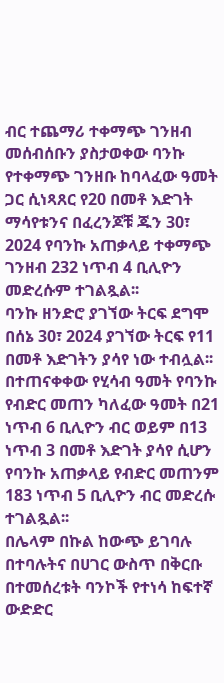ብር ተጨማሪ ተቀማጭ ገንዘብ መሰብሰቡን ያስታወቀው ባንኩ የተቀማጭ ገንዘቡ ከባላፈው ዓመት ጋር ሲነጻጸር የ20 በመቶ እድገት ማሳየቱንና በፈረንጆቹ ጁን 30፣ 2024 የባንኩ አጠቃላይ ተቀማጭ ገንዘብ 232 ነጥብ 4 ቢሊዮን መድረሱም ተገልጿል፡፡
ባንኩ ዘንድሮ ያገኘው ትርፍ ደግሞ በሰኔ 30፣ 2024 ያገኘው ትርፍ የ11 በመቶ እድገትን ያሳየ ነው ተብሏል፡፡
በተጠናቀቀው የሂሳብ ዓመት የባንኩ የብድር መጠን ካለፈው ዓመት በ21 ነጥብ 6 ቢሊዮን ብር ወይም በ13 ነጥብ 3 በመቶ እድገት ያሳየ ሲሆን የባንኩ አጠቃላይ የብድር መጠንም 183 ነጥብ 5 ቢሊዮን ብር መድረሱ ተገልጿል፡፡
በሌላም በኩል ከውጭ ይገባሉ በተባሉትና በሀገር ውስጥ በቅርቡ በተመሰረቱት ባንኮች የተነሳ ከፍተኛ ውድድር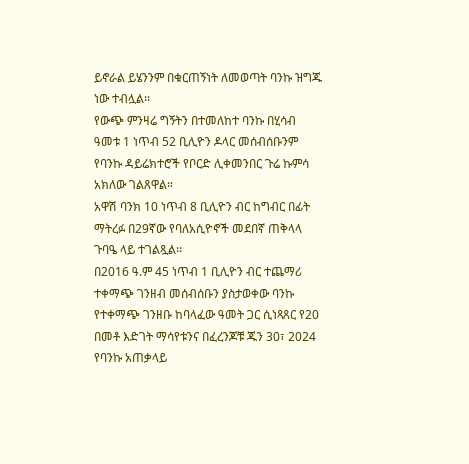ይኖራል ይሄንንም በቁርጠኝነት ለመወጣት ባንኩ ዝግጁ ነው ተብሏል፡፡
የውጭ ምንዛሬ ግኝትን በተመለከተ ባንኩ በሂሳብ ዓመቱ 1 ነጥብ 52 ቢሊዮን ዶላር መሰብሰቡንም የባንኩ ዳይሬክተሮች የቦርድ ሊቀመንበር ጉሬ ኩምሳ አክለው ገልጸዋል።
አዋሽ ባንክ 10 ነጥብ 8 ቢሊዮን ብር ከግብር በፊት ማትረፉ በ29ኛው የባለአሲዮኖች መደበኛ ጠቅላላ ጉባዔ ላይ ተገልጿል፡፡
በ2016 ዓ.ም 45 ነጥብ 1 ቢሊዮን ብር ተጨማሪ ተቀማጭ ገንዘብ መሰብሰቡን ያስታወቀው ባንኩ የተቀማጭ ገንዘቡ ከባላፈው ዓመት ጋር ሲነጻጸር የ20 በመቶ እድገት ማሳየቱንና በፈረንጆቹ ጁን 30፣ 2024 የባንኩ አጠቃላይ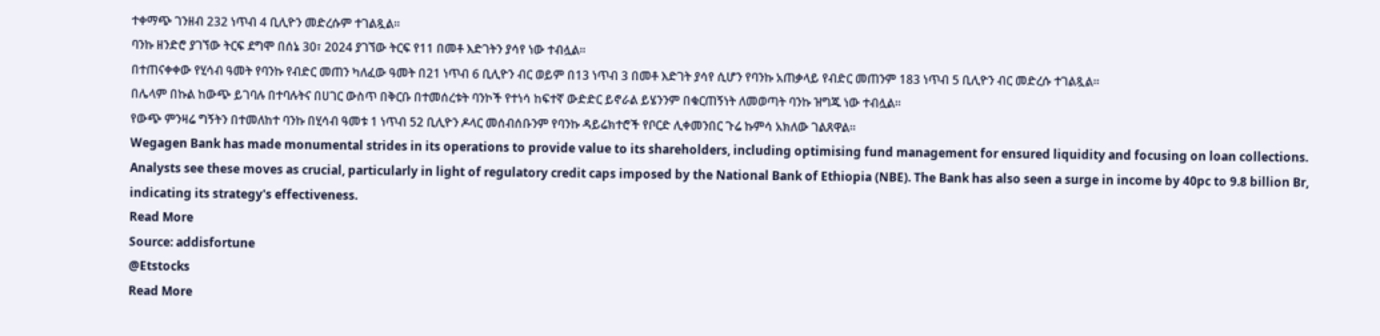ተቀማጭ ገንዘብ 232 ነጥብ 4 ቢሊዮን መድረሱም ተገልጿል፡፡
ባንኩ ዘንድሮ ያገኘው ትርፍ ደግሞ በሰኔ 30፣ 2024 ያገኘው ትርፍ የ11 በመቶ እድገትን ያሳየ ነው ተብሏል፡፡
በተጠናቀቀው የሂሳብ ዓመት የባንኩ የብድር መጠን ካለፈው ዓመት በ21 ነጥብ 6 ቢሊዮን ብር ወይም በ13 ነጥብ 3 በመቶ እድገት ያሳየ ሲሆን የባንኩ አጠቃላይ የብድር መጠንም 183 ነጥብ 5 ቢሊዮን ብር መድረሱ ተገልጿል፡፡
በሌላም በኩል ከውጭ ይገባሉ በተባሉትና በሀገር ውስጥ በቅርቡ በተመሰረቱት ባንኮች የተነሳ ከፍተኛ ውድድር ይኖራል ይሄንንም በቁርጠኝነት ለመወጣት ባንኩ ዝግጁ ነው ተብሏል፡፡
የውጭ ምንዛሬ ግኝትን በተመለከተ ባንኩ በሂሳብ ዓመቱ 1 ነጥብ 52 ቢሊዮን ዶላር መሰብሰቡንም የባንኩ ዳይሬክተሮች የቦርድ ሊቀመንበር ጉሬ ኩምሳ አክለው ገልጸዋል።
Wegagen Bank has made monumental strides in its operations to provide value to its shareholders, including optimising fund management for ensured liquidity and focusing on loan collections. Analysts see these moves as crucial, particularly in light of regulatory credit caps imposed by the National Bank of Ethiopia (NBE). The Bank has also seen a surge in income by 40pc to 9.8 billion Br, indicating its strategy's effectiveness.
Read More
Source: addisfortune
@Etstocks
Read More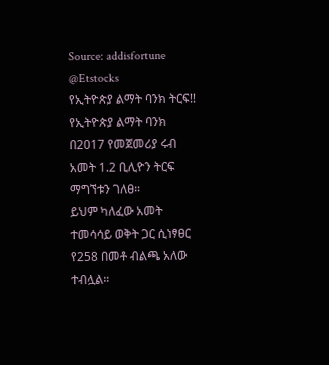Source: addisfortune
@Etstocks
የኢትዮጵያ ልማት ባንክ ትርፍ!!
የኢትዮጵያ ልማት ባንክ በ2017 የመጀመሪያ ሩብ አመት 1.2 ቢሊዮን ትርፍ ማግኘቱን ገለፀ።
ይህም ካለፈው አመት ተመሳሳይ ወቅት ጋር ሲነፃፀር የ258 በመቶ ብልጫ አለው ተብሏል።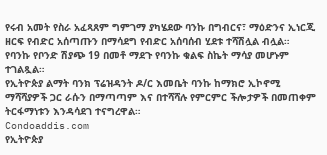የሩብ አመት የስራ አፈጻጸም ግምገማ ያካሄደው ባንኩ በግብርና፣ ማዕድንና ኢነርጂ ዘርፍ የብድር አሰጣጡን በማሳደግ የብድር አሰባሰብ ሂደቱ ተሻሽሏል ብሏል።
የባንኩ የቦንድ ሽያጭ 19 በመቶ ማደጉ የባንኩ ቁልፍ ስኬት ማሳያ መሆኑም ተገልጿል።
የኢትዮጵያ ልማት ባንክ ፕሬዝዳንት ዶ/ር እመቤት ባንኩ ከማክሮ ኢኮኖሚ ማሻሻያዎች ጋር ራሱን በማጣጣም እና በተሻሻሉ የምርምር ችሎታዎች በመጠቀም ትርፋማነቱን እንዳሳደገ ተናግረዋል።
Condoaddis.com
የኢትዮጵያ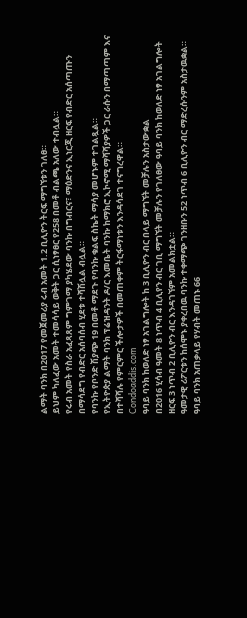ልማት ባንክ በ2017 የመጀመሪያ ሩብ አመት 1.2 ቢሊዮን ትርፍ ማግኘቱን ገለፀ።
ይህም ካለፈው አመት ተመሳሳይ ወቅት ጋር ሲነፃፀር የ258 በመቶ ብልጫ አለው ተብሏል።
የሩብ አመት የስራ አፈጻጸም ግምገማ ያካሄደው ባንኩ በግብርና፣ ማዕድንና ኢነርጂ ዘርፍ የብድር አሰጣጡን በማሳደግ የብድር አሰባሰብ ሂደቱ ተሻሽሏል ብሏል።
የባንኩ የቦንድ ሽያጭ 19 በመቶ ማደጉ የባንኩ ቁልፍ ስኬት ማሳያ መሆኑም ተገልጿል።
የኢትዮጵያ ልማት ባንክ ፕሬዝዳንት ዶ/ር እመቤት ባንኩ ከማክሮ ኢኮኖሚ ማሻሻያዎች ጋር ራሱን በማጣጣም እና በተሻሻሉ የምርምር ችሎታዎች በመጠቀም ትርፋማነቱን እንዳሳደገ ተናግረዋል።
Condoaddis.com
ዓባይ ባንክ ከወለድ ነፃ አገልግሎት ከ 3 ቢሊዮን ብር በላይ ማግኘት መቻሉን አስታውቋል
በ2016 ሂሳብ ዓመት 8 ነጥብ 4 ቢሊየን ብር ገቢ ማግኘት መቻሉን የገለፀው ዓባይ ባንክ ከወለድ ነፃ አገልግሎት ዘርፍ 3 ነጥብ 2 ቢሊዮን ብር እንዳገኘም አመልክቷል።
ዓመታዊ ሪፖርቱን ከሰሞኑ ያቀረበዉ ባንኩ ተቀማጭ ገንዘቡን 52 ነጥብ 6 ቢሊዮን ብር ማድረሱንም አስታዉቋል።
ዓባይ ባንክ አጠቃላይ የሃብት መጠኑ 66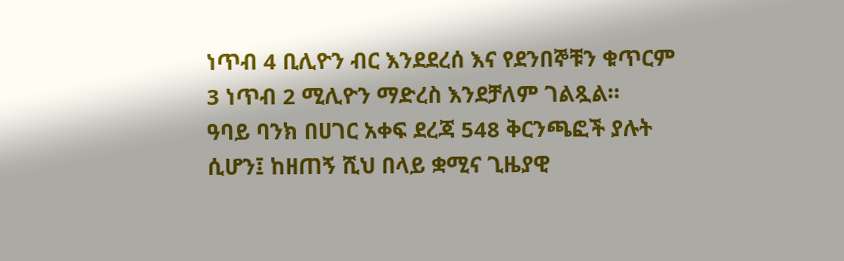ነጥብ 4 ቢሊዮን ብር እንደደረሰ እና የደንበኞቹን ቁጥርም 3 ነጥብ 2 ሚሊዮን ማድረስ እንደቻለም ገልጿል።
ዓባይ ባንክ በሀገር አቀፍ ደረጃ 548 ቅርንጫፎች ያሉት ሲሆን፤ ከዘጠኝ ሺህ በላይ ቋሚና ጊዜያዊ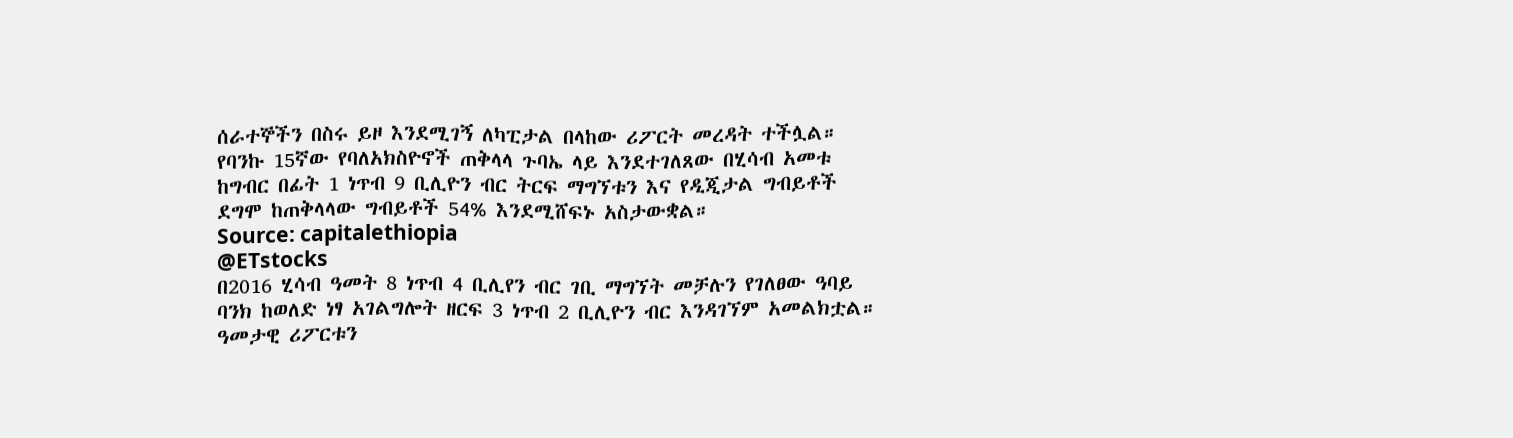ሰራተኞችን በስሩ ይዞ እንደሚገኝ ለካፒታል በላከው ሪፖርት መረዳት ተችሏል።
የባንኩ 15ኛው የባለአክስዮኖች ጠቅላላ ጉባኤ ላይ እንደተገለጸው በሂሳብ አመቱ ከግብር በፊት 1 ነጥብ 9 ቢሊዮን ብር ትርፍ ማግኘቱን እና የዲጂታል ግብይቶች ደግሞ ከጠቅላላው ግብይቶች 54% እንደሚሸፍኑ አስታውቋል።
Source: capitalethiopia
@ETstocks
በ2016 ሂሳብ ዓመት 8 ነጥብ 4 ቢሊየን ብር ገቢ ማግኘት መቻሉን የገለፀው ዓባይ ባንክ ከወለድ ነፃ አገልግሎት ዘርፍ 3 ነጥብ 2 ቢሊዮን ብር እንዳገኘም አመልክቷል።
ዓመታዊ ሪፖርቱን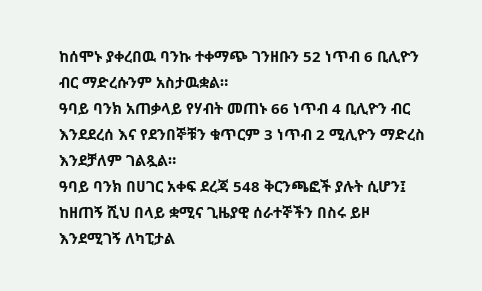ከሰሞኑ ያቀረበዉ ባንኩ ተቀማጭ ገንዘቡን 52 ነጥብ 6 ቢሊዮን ብር ማድረሱንም አስታዉቋል።
ዓባይ ባንክ አጠቃላይ የሃብት መጠኑ 66 ነጥብ 4 ቢሊዮን ብር እንደደረሰ እና የደንበኞቹን ቁጥርም 3 ነጥብ 2 ሚሊዮን ማድረስ እንደቻለም ገልጿል።
ዓባይ ባንክ በሀገር አቀፍ ደረጃ 548 ቅርንጫፎች ያሉት ሲሆን፤ ከዘጠኝ ሺህ በላይ ቋሚና ጊዜያዊ ሰራተኞችን በስሩ ይዞ እንደሚገኝ ለካፒታል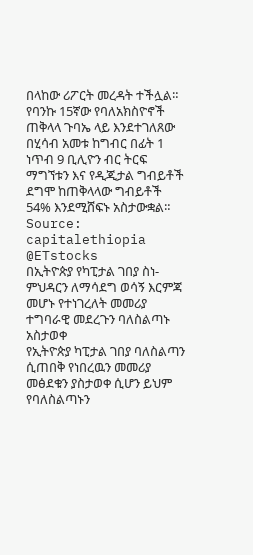በላከው ሪፖርት መረዳት ተችሏል።
የባንኩ 15ኛው የባለአክስዮኖች ጠቅላላ ጉባኤ ላይ እንደተገለጸው በሂሳብ አመቱ ከግብር በፊት 1 ነጥብ 9 ቢሊዮን ብር ትርፍ ማግኘቱን እና የዲጂታል ግብይቶች ደግሞ ከጠቅላላው ግብይቶች 54% እንደሚሸፍኑ አስታውቋል።
Source: capitalethiopia
@ETstocks
በኢትዮጵያ የካፒታል ገበያ ስነ-ምህዳርን ለማሳደግ ወሳኝ እርምጃ መሆኑ የተነገረለት መመሪያ ተግባራዊ መደረጉን ባለስልጣኑ አስታወቀ
የኢትዮጵያ ካፒታል ገበያ ባለስልጣን ሲጠበቅ የነበረዉን መመሪያ መፅደቁን ያስታወቀ ሲሆን ይህም የባለስልጣኑን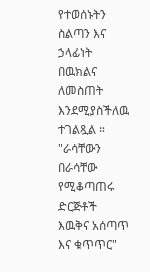የተወሰኑትን ስልጣን እና ኃላፊነት በዉክልና ለመስጠት እንደሚያስችለዉ ተገልጿል ።
"ራሳቸውን በራሳቸው የሚቆጣጠሩ ድርጅቶች እዉቅና አሰጣጥ እና ቁጥጥር"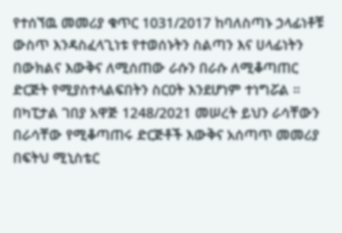የተሰኘዉ መመሪያ ቁጥር 1031/2017 ከባለስጣኑ ኃላፊነቶቹ ውስጥ እንዳስፈላጊነቱ የተወሰኑትን ስልጣን እና ሀላፊነትን በውክልና እውቅና ለሚሰጠው ራሱን በራሱ ለሚቆጣጠር ድርጅት የሚያስተላልፍበትን ስርዐት እንደሆነም ተነግሯል ።
በካፒታል ገበያ አዋጅ 1248/2021 መሠረት ይህን ራሳቸውን በራሳቸው የሚቆጣጠሩ ድርጅቶች እውቅና አሰጣጥ መመሪያ በፍትህ ሚኒስቴር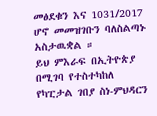መፅደቁን እና 1031/2017 ሆኖ መመዝገቡን ባለስልጣኑ አስታዉቋል ።
ይህ ምእራፍ በኢትዮጵያ በሚገባ የተስተካከለ የካፒታል ገበያ ስነ-ምህዳርን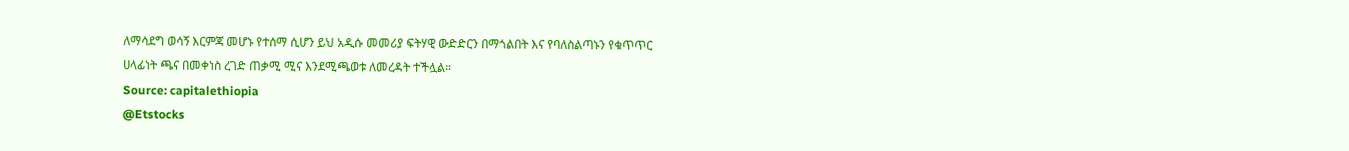ለማሳደግ ወሳኝ እርምጃ መሆኑ የተሰማ ሲሆን ይህ አዲሱ መመሪያ ፍትሃዊ ውድድርን በማጎልበት እና የባለስልጣኑን የቁጥጥር ሀላፊነት ጫና በመቀነስ ረገድ ጠቃሚ ሚና እንደሚጫወቱ ለመረዳት ተችሏል።
Source: capitalethiopia
@Etstocks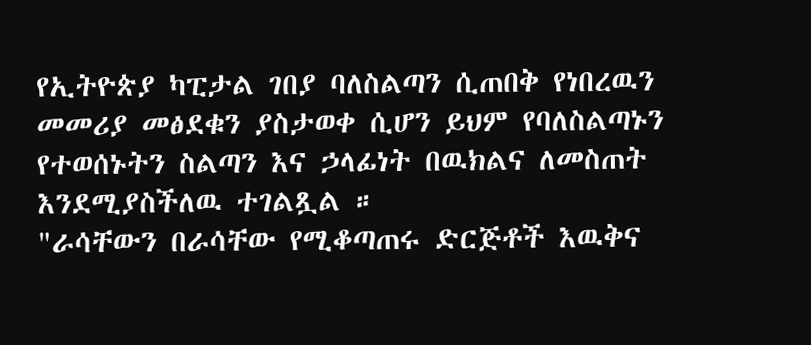የኢትዮጵያ ካፒታል ገበያ ባለስልጣን ሲጠበቅ የነበረዉን መመሪያ መፅደቁን ያስታወቀ ሲሆን ይህም የባለስልጣኑን የተወሰኑትን ስልጣን እና ኃላፊነት በዉክልና ለመስጠት እንደሚያስችለዉ ተገልጿል ።
"ራሳቸውን በራሳቸው የሚቆጣጠሩ ድርጅቶች እዉቅና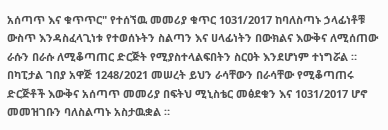አሰጣጥ እና ቁጥጥር" የተሰኘዉ መመሪያ ቁጥር 1031/2017 ከባለስጣኑ ኃላፊነቶቹ ውስጥ እንዳስፈላጊነቱ የተወሰኑትን ስልጣን እና ሀላፊነትን በውክልና እውቅና ለሚሰጠው ራሱን በራሱ ለሚቆጣጠር ድርጅት የሚያስተላልፍበትን ስርዐት እንደሆነም ተነግሯል ።
በካፒታል ገበያ አዋጅ 1248/2021 መሠረት ይህን ራሳቸውን በራሳቸው የሚቆጣጠሩ ድርጅቶች እውቅና አሰጣጥ መመሪያ በፍትህ ሚኒስቴር መፅደቁን እና 1031/2017 ሆኖ መመዝገቡን ባለስልጣኑ አስታዉቋል ።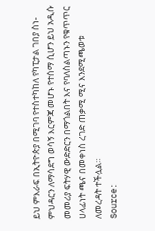ይህ ምእራፍ በኢትዮጵያ በሚገባ የተስተካከለ የካፒታል ገበያ ስነ-ምህዳርን ለማሳደግ ወሳኝ እርምጃ መሆኑ የተሰማ ሲሆን ይህ አዲሱ መመሪያ ፍትሃዊ ውድድርን በማጎልበት እና የባለስልጣኑን የቁጥጥር ሀላፊነት ጫና በመቀነስ ረገድ ጠቃሚ ሚና እንደሚጫወቱ ለመረዳት ተችሏል።
Source: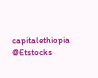capitalethiopia
@Etstocks